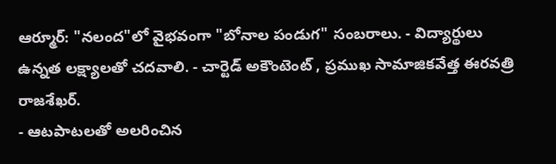ఆర్మూర్: "నలంద"లో వైభవంగా "బోనాల పండుగ" సంబరాలు. - విద్యార్థులు ఉన్నత లక్ష్యాలతో చదవాలి. - చార్టెడ్ అకౌంటెంట్ , ప్రముఖ సామాజికవేత్త ఈరవత్రి రాజశేఖర్.
- ఆటపాటలతో అలరించిన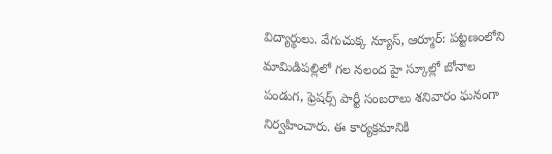విద్యార్థులు. వేగుచుక్క న్యూస్, ఆర్మూర్: పట్టణంలోని మామిడిపల్లిలో గల నలంద హై స్కూల్లో బోనాల పండుగ, ఫ్రెషర్స్ పార్టీ సంబరాలు శనివారం ఘనంగా నిర్వహించారు. ఈ కార్యక్రమానికి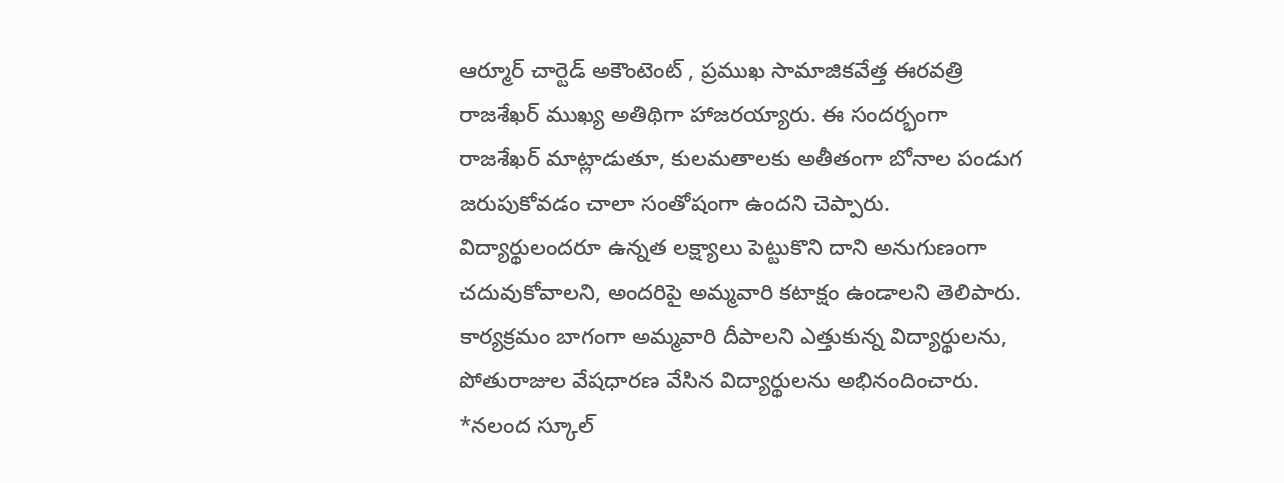ఆర్మూర్ చార్టెడ్ అకౌంటెంట్ , ప్రముఖ సామాజికవేత్త ఈరవత్రి రాజశేఖర్ ముఖ్య అతిథిగా హాజరయ్యారు. ఈ సందర్భంగా రాజశేఖర్ మాట్లాడుతూ, కులమతాలకు అతీతంగా బోనాల పండుగ జరుపుకోవడం చాలా సంతోషంగా ఉందని చెప్పారు. విద్యార్థులందరూ ఉన్నత లక్ష్యాలు పెట్టుకొని దాని అనుగుణంగా చదువుకోవాలని, అందరిపై అమ్మవారి కటాక్షం ఉండాలని తెలిపారు. కార్యక్రమం బాగంగా అమ్మవారి దీపాలని ఎత్తుకున్న విద్యార్థులను, పోతురాజుల వేషధారణ వేసిన విద్యార్థులను అభినందించారు. *నలంద స్కూల్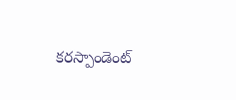కరస్పాండెంట్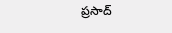ప్రసాద్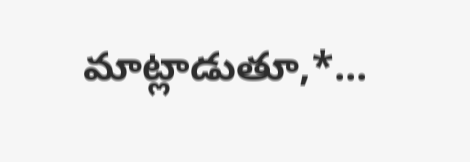మాట్లాడుతూ,*...